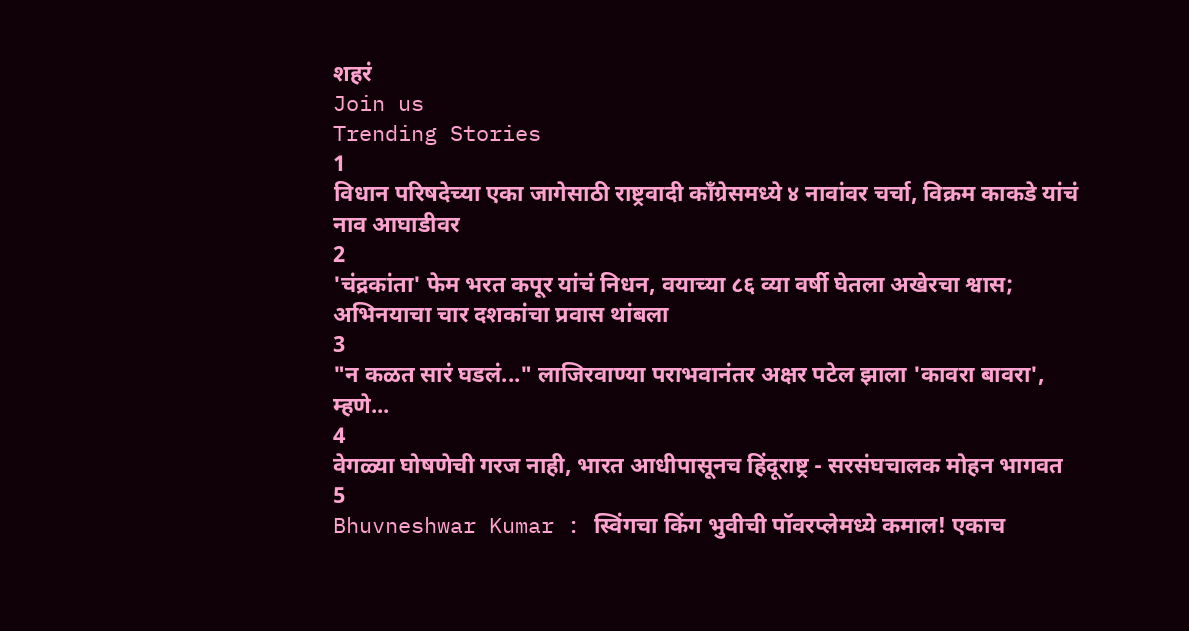शहरं
Join us
Trending Stories
1
विधान परिषदेच्या एका जागेसाठी राष्ट्रवादी काँग्रेसमध्ये ४ नावांवर चर्चा, विक्रम काकडे यांचं नाव आघाडीवर
2
'चंद्रकांता' फेम भरत कपूर यांचं निधन, वयाच्या ८६ व्या वर्षी घेतला अखेरचा श्वास; अभिनयाचा चार दशकांचा प्रवास थांबला
3
"न कळत सारं घडलं..." लाजिरवाण्या पराभवानंतर अक्षर पटेल झाला 'कावरा बावरा', म्हणे...
4
वेगळ्या घोषणेची गरज नाही, भारत आधीपासूनच हिंदूराष्ट्र - सरसंघचालक मोहन भागवत
5
Bhuvneshwar Kumar : स्विंगचा किंग भुवीची पॉवरप्लेमध्ये कमाल! एकाच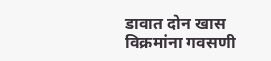डावात दोन खास विक्रमांना गवसणी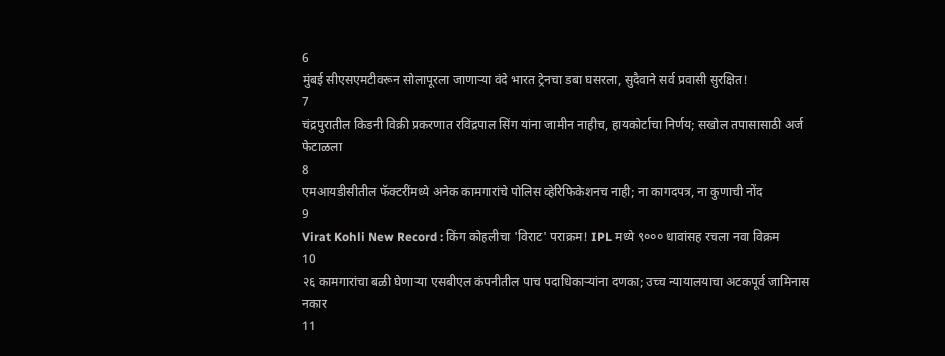6
मुंबई सीएसएमटीवरून सोलापूरला जाणाऱ्या वंदे भारत ट्रेनचा डबा घसरला, सुदैवाने सर्व प्रवासी सुरक्षित!
7
चंद्रपुरातील किडनी विक्री प्रकरणात रविंद्रपाल सिंग यांना जामीन नाहीच, हायकोर्टाचा निर्णय; सखोल तपासासाठी अर्ज फेटाळला
8
एमआयडीसीतील फॅक्टरींमध्ये अनेक कामगारांचे पोलिस व्हेरिफिकेशनच नाही; ना कागदपत्र, ना कुणाची नोंद
9
Virat Kohli New Record : किंग कोहलीचा 'विराट' पराक्रम! IPL मध्ये ९००० धावांसह रचला नवा विक्रम
10
२६ कामगारांचा बळी घेणाऱ्या एसबीएल कंपनीतील पाच पदाधिकाऱ्यांना दणका; उच्च न्यायालयाचा अटकपूर्व जामिनास नकार
11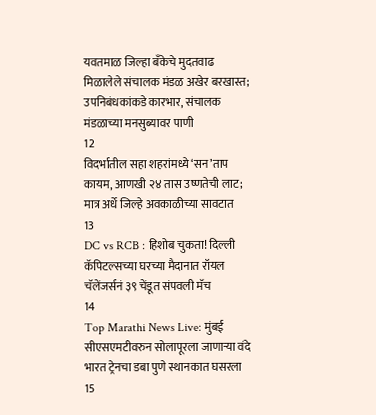यवतमाळ जिल्हा बँकेचे मुदतवाढ मिळालेले संचालक मंडळ अखेर बरखास्त; उपनिबंधकांकडे कारभार, संचालक मंडळाच्या मनसुब्यावर पाणी
12
विदर्भातील सहा शहरांमध्ये ‘सन’ताप कायम, आणखी २४ तास उष्णतेची लाट; मात्र अर्धे जिल्हे अवकाळीच्या सावटात
13
DC vs RCB : हिशोब चुकता! दिल्ली कॅपिटल्सच्या घरच्या मैदानात रॉयल चॅलेंजर्सनं ३९ चेंडूत संपवली मॅच
14
Top Marathi News Live: मुंबई सीएसएमटीवरुन सोलापूरला जाणाऱ्या वंदे भारत ट्रेनचा डबा पुणे स्थानकात घसरला
15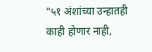"५१ अंशांच्या उन्हातही काही होणार नाही,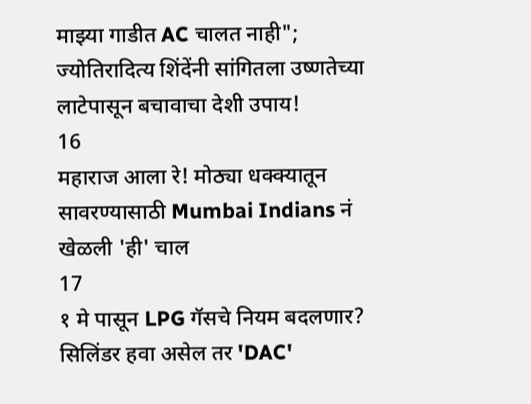माझ्या गाडीत AC चालत नाही"; ज्योतिरादित्य शिंदेंनी सांगितला उष्णतेच्या लाटेपासून बचावाचा देशी उपाय!
16
महाराज आला रे! मोठ्या धक्क्यातून सावरण्यासाठी Mumbai Indians नं खेळली 'ही' चाल
17
१ मे पासून LPG गॅसचे नियम बदलणार? सिलिंडर हवा असेल तर 'DAC'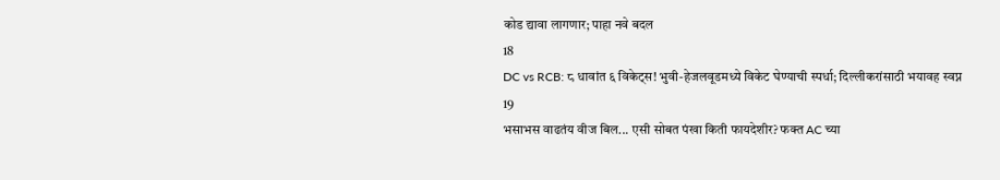कोड द्यावा लागणार; पाहा नवे बदल
18
DC vs RCB: ८ धावांत ६ विकेट्स! भुवी-हेजलवूडमध्ये विकेट घेण्याची स्पर्धा; दिल्लीकरांसाठी भयावह स्वप्न
19
भसाभस वाढतंय वीज बिल... एसी सोबत पंखा किती फायदेशीर? फक्त AC च्या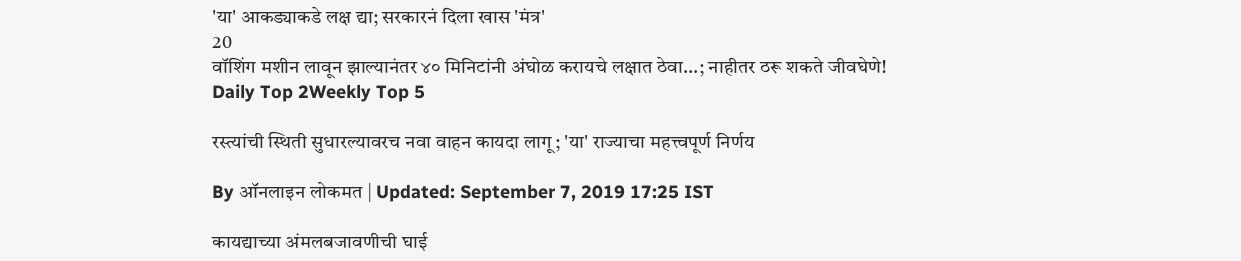'या' आकड्याकडे लक्ष द्या; सरकारनं दिला खास 'मंत्र'
20
वॉशिंग मशीन लावून झाल्यानंतर ४० मिनिटांनी अंघोळ करायचे लक्षात ठेवा...; नाहीतर ठरू शकते जीवघेणे!
Daily Top 2Weekly Top 5

रस्त्यांची स्थिती सुधारल्यावरच नवा वाहन कायदा लागू; 'या' राज्याचा महत्त्वपूर्ण निर्णय

By ऑनलाइन लोकमत | Updated: September 7, 2019 17:25 IST

कायद्याच्या अंमलबजावणीची घाई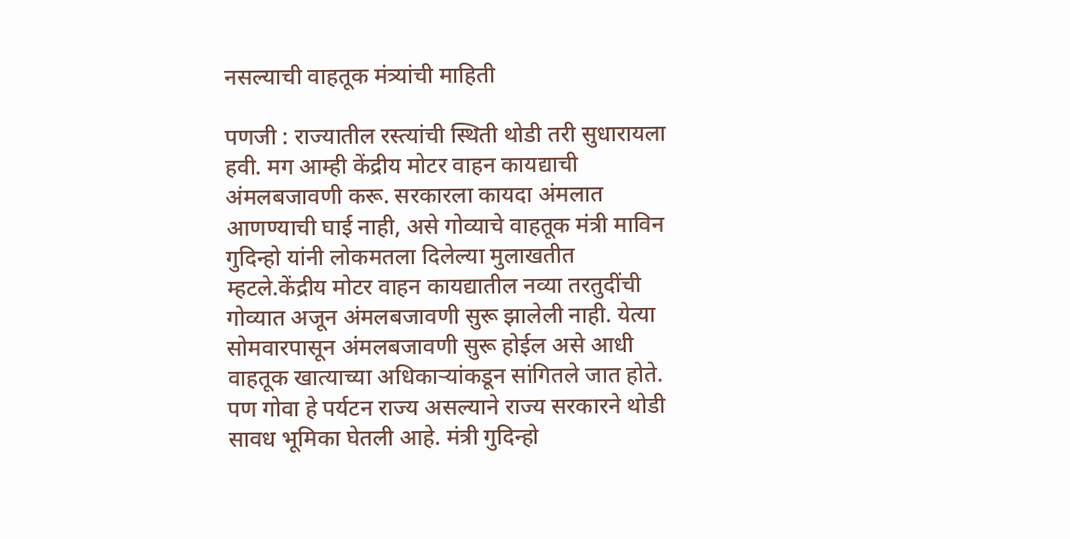नसल्याची वाहतूक मंत्र्यांची माहिती

पणजी : राज्यातील रस्त्यांची स्थिती थोडी तरी सुधारायला हवी. मग आम्ही केंद्रीय मोटर वाहन कायद्याची अंमलबजावणी करू. सरकारला कायदा अंमलात आणण्याची घाई नाही, असे गोव्याचे वाहतूक मंत्री माविन गुदिन्हो यांनी लोकमतला दिलेल्या मुलाखतीत म्हटले.केंद्रीय मोटर वाहन कायद्यातील नव्या तरतुदींची गोव्यात अजून अंमलबजावणी सुरू झालेली नाही. येत्या सोमवारपासून अंमलबजावणी सुरू होईल असे आधी वाहतूक खात्याच्या अधिकाऱ्यांकडून सांगितले जात होते. पण गोवा हे पर्यटन राज्य असल्याने राज्य सरकारने थोडी सावध भूमिका घेतली आहे. मंत्री गुदिन्हो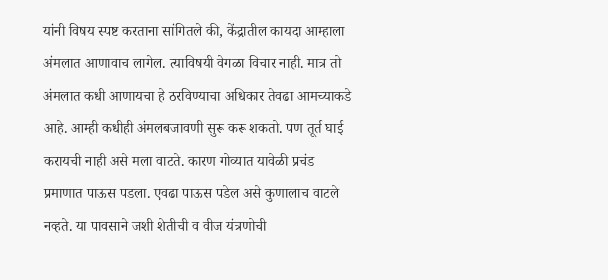यांनी विषय स्पष्ट करताना सांगितले की, केंद्रातील कायदा आम्हाला अंमलात आणावाच लागेल. त्याविषयी वेगळा विचार नाही. मात्र तो अंमलात कधी आणायचा हे ठरविण्याचा अधिकार तेवढा आमच्याकडे आहे. आम्ही कधीही अंमलबजावणी सुरू करू शकतो. पण तूर्त घाई करायची नाही असे मला वाटते. कारण गोव्यात यावेळी प्रचंड प्रमाणात पाऊस पडला. एवढा पाऊस पडेल असे कुणालाच वाटले नव्हते. या पावसाने जशी शेतीची व वीज यंत्रणोची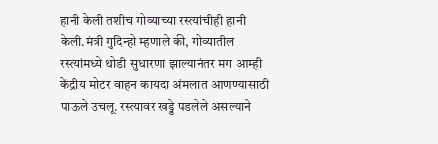हानी केली तशीच गोव्याच्या रस्त्यांचीही हानी केली.मंत्री गुदिन्हो म्हणाले की, गोव्यातील रस्त्यांमध्ये थोडी सुधारणा झाल्यानंतर मग आम्ही केंद्रीय मोटर वाहन कायदा अंमलात आणण्यासाठी पाऊले उचलू. रस्त्यावर खड्डे पडलेले असल्याने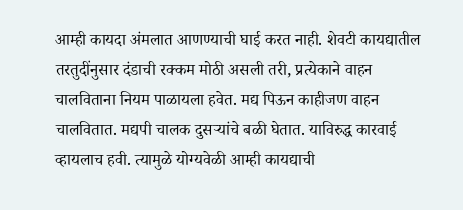आम्ही कायदा अंमलात आणण्याची घाई करत नाही. शेवटी कायद्यातील तरतुदींनुसार दंडाची रक्कम मोठी असली तरी, प्रत्येकाने वाहन चालविताना नियम पाळायला हवेत. मद्य पिऊन काहीजण वाहन चालवितात. मद्यपी चालक दुसऱ्यांचे बळी घेतात. याविरुद्ध कारवाई व्हायलाच हवी. त्यामुळे योग्यवेळी आम्ही कायद्याची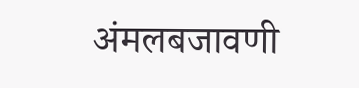अंमलबजावणी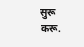सुरू करू.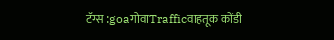टॅग्स :goaगोवाTrafficवाहतूक कोंडी